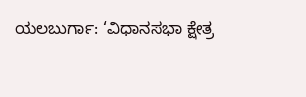ಯಲಬುರ್ಗಾ: ‘ವಿಧಾನಸಭಾ ಕ್ಷೇತ್ರ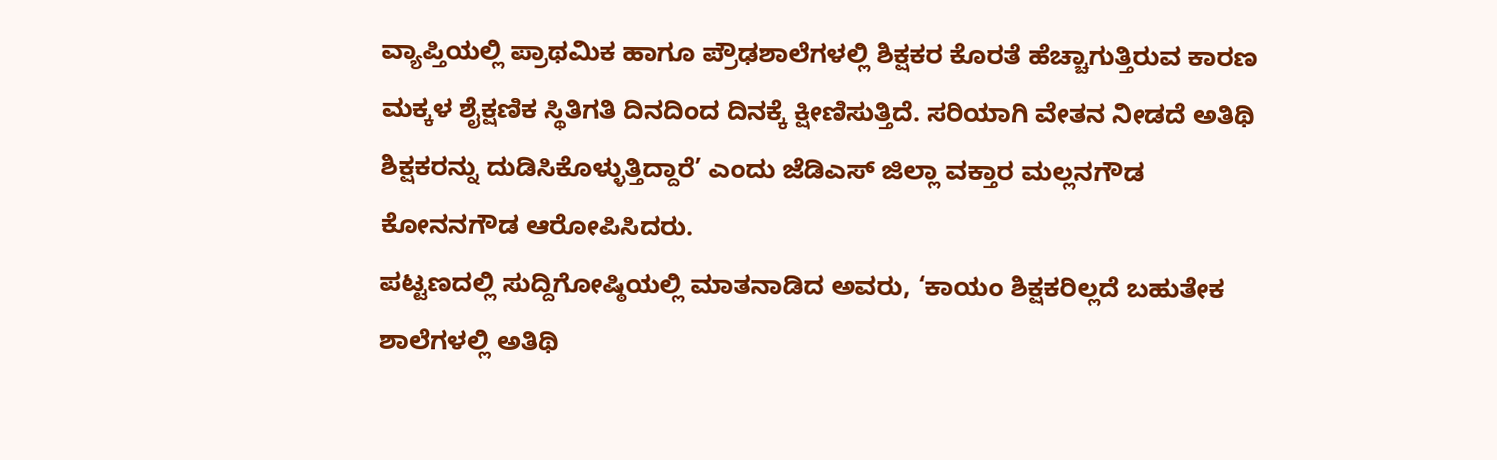ವ್ಯಾಪ್ತಿಯಲ್ಲಿ ಪ್ರಾಥಮಿಕ ಹಾಗೂ ಪ್ರೌಢಶಾಲೆಗಳಲ್ಲಿ ಶಿಕ್ಷಕರ ಕೊರತೆ ಹೆಚ್ಚಾಗುತ್ತಿರುವ ಕಾರಣ ಮಕ್ಕಳ ಶೈಕ್ಷಣಿಕ ಸ್ಥಿತಿಗತಿ ದಿನದಿಂದ ದಿನಕ್ಕೆ ಕ್ಷೀಣಿಸುತ್ತಿದೆ. ಸರಿಯಾಗಿ ವೇತನ ನೀಡದೆ ಅತಿಥಿ ಶಿಕ್ಷಕರನ್ನು ದುಡಿಸಿಕೊಳ್ಳುತ್ತಿದ್ದಾರೆ’ ಎಂದು ಜೆಡಿಎಸ್ ಜಿಲ್ಲಾ ವಕ್ತಾರ ಮಲ್ಲನಗೌಡ ಕೋನನಗೌಡ ಆರೋಪಿಸಿದರು.
ಪಟ್ಟಣದಲ್ಲಿ ಸುದ್ದಿಗೋಷ್ಠಿಯಲ್ಲಿ ಮಾತನಾಡಿದ ಅವರು, ‘ಕಾಯಂ ಶಿಕ್ಷಕರಿಲ್ಲದೆ ಬಹುತೇಕ ಶಾಲೆಗಳಲ್ಲಿ ಅತಿಥಿ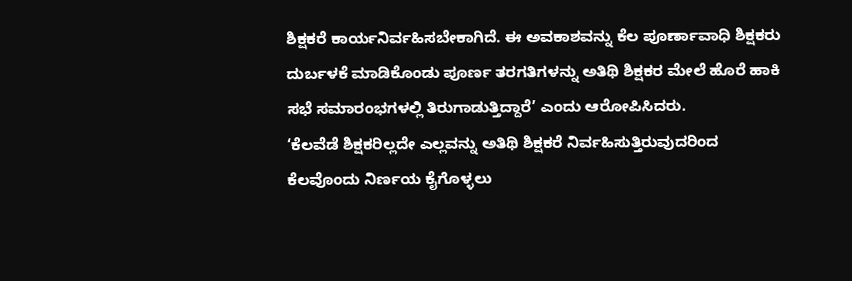ಶಿಕ್ಷಕರೆ ಕಾರ್ಯನಿರ್ವಹಿಸಬೇಕಾಗಿದೆ. ಈ ಅವಕಾಶವನ್ನು ಕೆಲ ಪೂರ್ಣಾವಾಧಿ ಶಿಕ್ಷಕರು ದುರ್ಬಳಕೆ ಮಾಡಿಕೊಂಡು ಪೂರ್ಣ ತರಗತಿಗಳನ್ನು ಅತಿಥಿ ಶಿಕ್ಷಕರ ಮೇಲೆ ಹೊರೆ ಹಾಕಿ ಸಭೆ ಸಮಾರಂಭಗಳಲ್ಲಿ ತಿರುಗಾಡುತ್ತಿದ್ದಾರೆ’ ಎಂದು ಆರೋಪಿಸಿದರು.
‘ಕೆಲವೆಡೆ ಶಿಕ್ಷಕರಿಲ್ಲದೇ ಎಲ್ಲವನ್ನು ಅತಿಥಿ ಶಿಕ್ಷಕರೆ ನಿರ್ವಹಿಸುತ್ತಿರುವುದರಿಂದ ಕೆಲವೊಂದು ನಿರ್ಣಯ ಕೈಗೊಳ್ಳಲು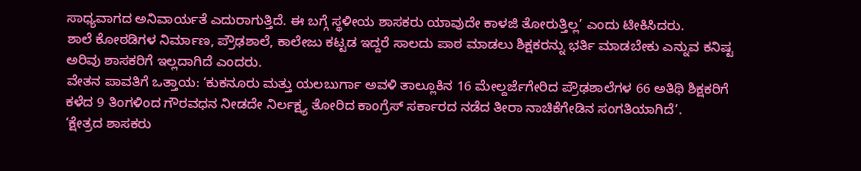ಸಾಧ್ಯವಾಗದ ಅನಿವಾರ್ಯತೆ ಎದುರಾಗುತ್ತಿದೆ. ಈ ಬಗ್ಗೆ ಸ್ಥಳೀಯ ಶಾಸಕರು ಯಾವುದೇ ಕಾಳಜಿ ತೋರುತ್ತಿಲ್ಲ’ ಎಂದು ಟೀಕಿಸಿದರು.
ಶಾಲೆ ಕೋಠಡಿಗಳ ನಿರ್ಮಾಣ, ಪ್ರೌಢಶಾಲೆ, ಕಾಲೇಜು ಕಟ್ಟಡ ಇದ್ದರೆ ಸಾಲದು ಪಾಠ ಮಾಡಲು ಶಿಕ್ಷಕರನ್ನು ಭರ್ತಿ ಮಾಡಬೇಕು ಎನ್ನುವ ಕನಿಷ್ಟ ಅರಿವು ಶಾಸಕರಿಗೆ ಇಲ್ಲದಾಗಿದೆ ಎಂದರು.
ವೇತನ ಪಾವತಿಗೆ ಒತ್ತಾಯ: ‘ಕುಕನೂರು ಮತ್ತು ಯಲಬುರ್ಗಾ ಅವಳಿ ತಾಲ್ಲೂಕಿನ 16 ಮೇಲ್ದರ್ಜೆಗೇರಿದ ಪ್ರೌಢಶಾಲೆಗಳ 66 ಅತಿಥಿ ಶಿಕ್ಷಕರಿಗೆ ಕಳೆದ 9 ತಿಂಗಳಿಂದ ಗೌರವಧನ ನೀಡದೇ ನಿರ್ಲಕ್ಷ್ಯ ತೋರಿದ ಕಾಂಗ್ರೆಸ್ ಸರ್ಕಾರದ ನಡೆದ ತೀರಾ ನಾಚಿಕೆಗೇಡಿನ ಸಂಗತಿಯಾಗಿದೆ’.
‘ಕ್ಷೇತ್ರದ ಶಾಸಕರು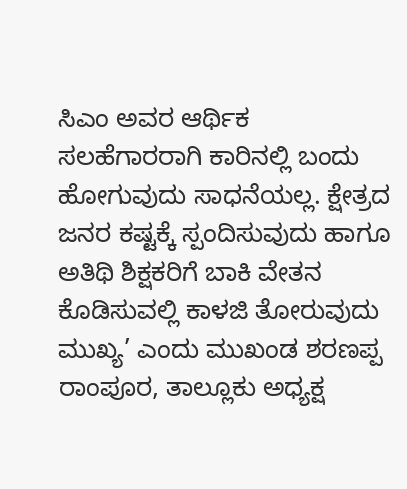ಸಿಎಂ ಅವರ ಆರ್ಥಿಕ ಸಲಹೆಗಾರರಾಗಿ ಕಾರಿನಲ್ಲಿ ಬಂದು ಹೋಗುವುದು ಸಾಧನೆಯಲ್ಲ. ಕ್ಷೇತ್ರದ ಜನರ ಕಷ್ಟಕ್ಕೆ ಸ್ಪಂದಿಸುವುದು ಹಾಗೂ ಅತಿಥಿ ಶಿಕ್ಷಕರಿಗೆ ಬಾಕಿ ವೇತನ ಕೊಡಿಸುವಲ್ಲಿ ಕಾಳಜಿ ತೋರುವುದು ಮುಖ್ಯ’ ಎಂದು ಮುಖಂಡ ಶರಣಪ್ಪ ರಾಂಪೂರ, ತಾಲ್ಲೂಕು ಅಧ್ಯಕ್ಷ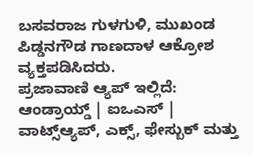ಬಸವರಾಜ ಗುಳಗುಳಿ, ಮುಖಂಡ ಪಿಡ್ಡನಗೌಡ ಗಾಣದಾಳ ಆಕ್ರೋಶ ವ್ಯಕ್ತಪಡಿಸಿದರು.
ಪ್ರಜಾವಾಣಿ ಆ್ಯಪ್ ಇಲ್ಲಿದೆ: ಆಂಡ್ರಾಯ್ಡ್ | ಐಒಎಸ್ | ವಾಟ್ಸ್ಆ್ಯಪ್, ಎಕ್ಸ್, ಫೇಸ್ಬುಕ್ ಮತ್ತು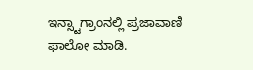ಇನ್ಸ್ಟಾಗ್ರಾಂನಲ್ಲಿ ಪ್ರಜಾವಾಣಿ ಫಾಲೋ ಮಾಡಿ.